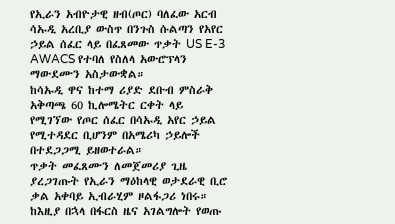የኢራን አብዮታዊ ዘብ(ጦር) ባለፈው አርብ ሳኡዲ አረቢያ ውስጥ በንጉስ ሱልጣን የአየር ኃይል ሰፈር ላይ በፈጸመው ጥቃት US E-3 AWACS የተባለ የስለላ አውሮፕላን ማውደሙን አስታውቋል።
ከሳኡዲ ዋና ከተማ ሪያድ ደቡብ ምስራቅ አቅጣጫ 60 ኪሎሜትር ርቀት ላይ የሚገኘው የጦር ሰፈር በሳኡዲ አየር ኃይል የሚተዳደር ቢሆንም በአሜሪካ ኃይሎች በተደጋጋሚ ይዘወተራል።
ጥቃት መፈጸሙን ለመጀመሪያ ጊዜ ያረጋገጡት የኢራን ማዕከላዊ ወታደራዊ ቢሮ ቃል አቀባይ ኢብራሂም ዞልፋጋሪ ነበሩ። ከእዚያ በኋላ በፋርስ ዜና አገልግሎት የወጡ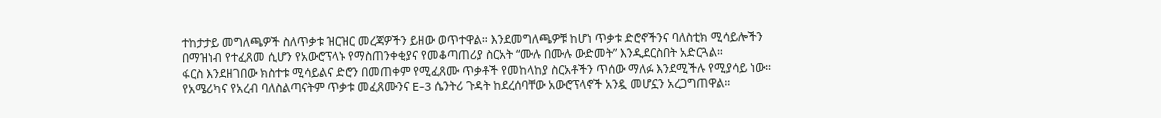ተከታታይ መግለጫዎች ስለጥቃቱ ዝርዝር መረጃዎችን ይዘው ወጥተዋል። እንደመግለጫዎቹ ከሆነ ጥቃቱ ድሮኖችንና ባለስቲክ ሚሳይሎችን በማዝነብ የተፈጸመ ሲሆን የአውሮፕላኑ የማስጠንቀቂያና የመቆጣጠሪያ ስርአት “ሙሉ በሙሉ ውድመት” እንዲደርስበት አድርጓል።
ፋርስ እንደዘገበው ክስተቱ ሚሳይልና ድሮን በመጠቀም የሚፈጸሙ ጥቃቶች የመከላከያ ስርአቶችን ጥሰው ማለፉ እንደሚችሉ የሚያሳይ ነው። የአሜሪካና የአረብ ባለስልጣናትም ጥቃቱ መፈጸሙንና E-3 ሴንትሪ ጉዳት ከደረሰባቸው አውሮፕላኖች አንዷ መሆኗን አረጋግጠዋል።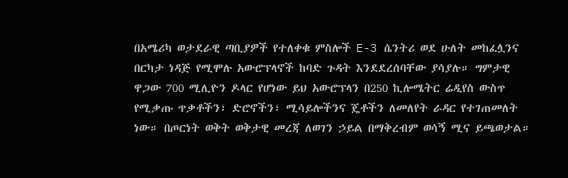በአሜሪካ ወታደራዊ ጣቢያዎች የተለቀቁ ምስሎች E-3 ሴንትሪ ወደ ሁለት መከፈሏንና በርካታ ነዳጅ የሚሞሉ አውሮፕላኖች ከባድ ጉዳት እንደደረሰባቸው ያሳያሉ። ግምታዊ ዋጋው 700 ሚሊዮን ዶላር የሆነው ይህ አውሮፕላን በ250 ኪሎሜትር ሬዲየስ ውስጥ የሚቃጡ ጥቃቶችን፣ ድሮኖችን፣ ሚሳይሎችንና ጄቶችን ለመለየት ራዳር የተገጠመለት ነው። በጦርነት ወቅት ወቅታዊ መረጃ ለወገን ኃይል በማቅረብም ወሳኝ ሚና ይጫወታል።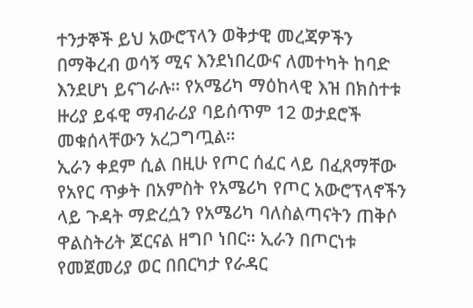ተንታኞች ይህ አውሮፕላን ወቅታዊ መረጃዎችን በማቅረብ ወሳኝ ሚና እንደነበረውና ለመተካት ከባድ እንደሆነ ይናገራሉ። የአሜሪካ ማዕከላዊ እዝ በክስተቱ ዙሪያ ይፋዊ ማብራሪያ ባይሰጥም 12 ወታደሮች መቁሰላቸውን አረጋግጧል።
ኢራን ቀደም ሲል በዚሁ የጦር ሰፈር ላይ በፈጸማቸው የአየር ጥቃት በአምስት የአሜሪካ የጦር አውሮፕላኖችን ላይ ጉዳት ማድረሷን የአሜሪካ ባለስልጣናትን ጠቅሶ ዋልስትሪት ጆርናል ዘግቦ ነበር። ኢራን በጦርነቱ የመጀመሪያ ወር በበርካታ የራዳር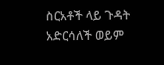ስርአቶች ላይ ጉዳት አድርሳለች ወይም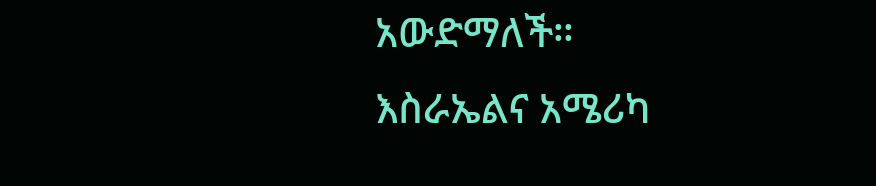አውድማለች።
እስራኤልና አሜሪካ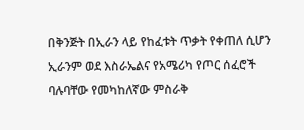በቅንጅት በኢራን ላይ የከፈቱት ጥቃት የቀጠለ ሲሆን ኢራንም ወደ እስራኤልና የአሜሪካ የጦር ሰፈሮች ባሉባቸው የመካከለኛው ምስራቅ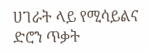ሀገራት ላይ የሚሳይልና ድሮን ጥቃት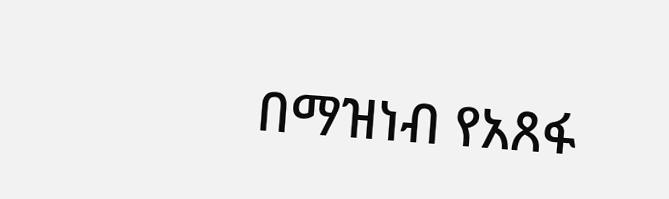በማዝነብ የአጸፋ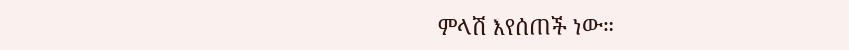ምላሽ እየሰጠች ነው።